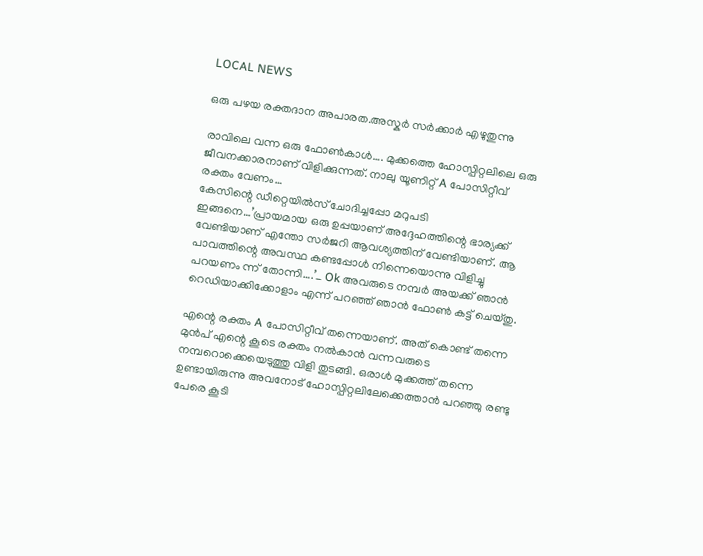LOCAL NEWS

ഒരു പഴയ രക്തദാന അപാരത.അസ്കർ സർക്കാർ എഴുതുന്നു

രാവിലെ വന്ന ഒരു ഫോൺകാൾ…. മുക്കത്തെ ഹോസ്പിറ്റലിലെ ഒരു ജീവനക്കാരനാണ് വിളിക്കുന്നത്. നാലു യൂണിറ്റ് A പോസിറ്റീവ് രക്തം വേണം…
കേസിന്റെ ഡീറ്റെയിൽസ് ചോദിച്ചപ്പോ മറുപടി ഇങ്ങനെ…’പ്രായമായ ഒരു ഉപ്പയാണ് അദ്ദേഹത്തിന്റെ ഭാര്യക്ക് വേണ്ടിയാണ് എന്തോ സർജറി ആവശ്യത്തിന് വേണ്ടിയാണ്. ആ പാവത്തിന്റെ അവസ്ഥ കണ്ടപ്പോൾ നിന്നെയൊന്നു വിളിച്ചു പറയണം ന്ന് തോന്നി….’_ Ok അവരുടെ നമ്പർ അയക്ക് ഞാൻ റെഡിയാക്കിക്കോളാം എന്ന് പറഞ്ഞ് ഞാൻ ഫോൺ കട്ട്‌ ചെയ്തു.

എന്റെ രക്തം A പോസിറ്റീവ് തന്നെയാണ്. അത് കൊണ്ട് തന്നെ മുൻപ് എന്റെ കൂടെ രക്തം നൽകാൻ വന്നവരുടെ നമ്പറൊക്കെയെടുത്തു വിളി തുടങ്ങി. ഒരാൾ മുക്കത്ത് തന്നെ ഉണ്ടായിരുന്നു അവനോട് ഹോസ്പിറ്റലിലേക്കെത്താൻ പറഞ്ഞു രണ്ടു പേരെ കൂടി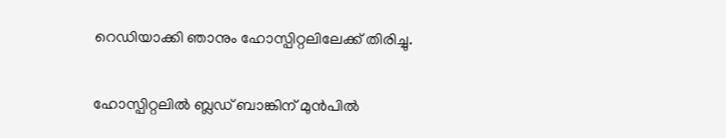റെഡിയാക്കി ഞാനും ഹോസ്പിറ്റലിലേക്ക് തിരിച്ചു.

ഹോസ്പിറ്റലിൽ ബ്ലഡ്‌ ബാങ്കിന് മുൻപിൽ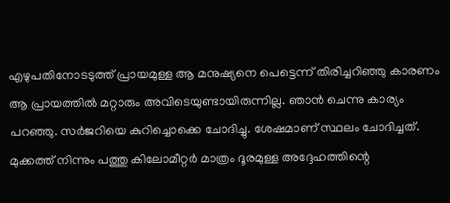എഴുപതിനോടടുത്ത് പ്രായമുള്ള ആ മനുഷ്യനെ പെട്ടെന്ന് തിരിച്ചറിഞ്ഞു കാരണം ആ പ്രായത്തിൽ മറ്റാരും അവിടെയുണ്ടായിരുന്നില്ല. ഞാൻ ചെന്നു കാര്യം പറഞ്ഞു. സർജറിയെ കുറിച്ചൊക്കെ ചോദിച്ചു. ശേഷമാണ് സ്ഥലം ചോദിച്ചത്. മുക്കത്ത് നിന്നും പത്തു കിലോമീറ്റർ മാത്രം ദൂരമുള്ള അദ്ദേഹത്തിന്റെ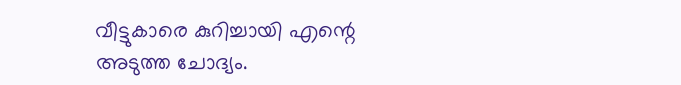വീട്ടുകാരെ കുറിച്ചായി എന്റെ അടുത്ത ചോദ്യം.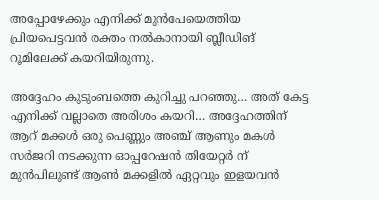അപ്പോഴേക്കും എനിക്ക് മുൻപേയെത്തിയ പ്രിയപെട്ടവൻ രക്തം നൽകാനായി ബ്ലീഡിങ് റൂമിലേക്ക് കയറിയിരുന്നു.

അദ്ദേഹം കുടുംബത്തെ കുറിച്ചു പറഞ്ഞു… അത് കേട്ട എനിക്ക് വല്ലാതെ അരിശം കയറി… അദ്ദേഹത്തിന് ആറ് മക്കൾ ഒരു പെണ്ണും അഞ്ച് ആണും മകൾ സർജറി നടക്കുന്ന ഓപ്പറേഷൻ തിയേറ്റർ ന് മുൻപിലുണ്ട് ആൺ മക്കളിൽ ഏറ്റവും ഇളയവൻ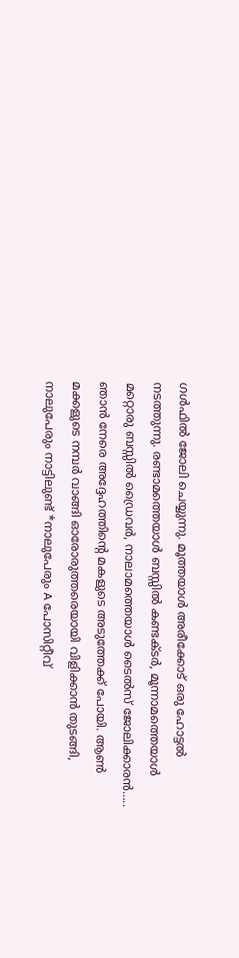ഗൾഫിൽ ജോലി ചെയ്യുന്നു. മൂത്തയാൾ അരീക്കോട് ഒരു ഹോട്ടൽ നടത്തുന്നു. രണ്ടാമത്തെയാൾ ബസ്സിൽ കണ്ടക്ടർ, മൂന്നാമത്തെയാൾ  മറ്റൊരു ബസ്സിൽ ഡ്രൈവർ, നാലാമത്തെയാൾ ടൈൽസ് ജോലിക്കാരൻ….. ഞാൻ നേരെ അദ്ദേഹത്തിന്റെ മകളുടെ അടുത്തേക്ക് പോയി. ആൺ മക്കളുടെ നമ്പർ വാങ്ങി ഓരോരുത്തരെയായി വിളിക്കാൻ തുടങ്ങി, നാലുപേരും നാട്ടിലുണ്ട് *നാലുപേരും A പോസിറ്റീവ്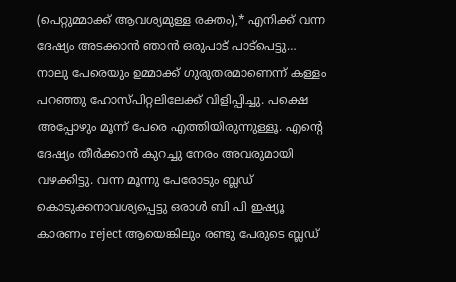(പെറ്റുമ്മാക്ക് ആവശ്യമുള്ള രക്തം),* എനിക്ക് വന്ന ദേഷ്യം അടക്കാൻ ഞാൻ ഒരുപാട് പാട്പെട്ടു… നാലു പേരെയും ഉമ്മാക്ക് ഗുരുതരമാണെന്ന് കള്ളം പറഞ്ഞു ഹോസ്പിറ്റലിലേക്ക് വിളിപ്പിച്ചു. പക്ഷെ അപ്പോഴും മൂന്ന് പേരെ എത്തിയിരുന്നുള്ളൂ. എന്റെ ദേഷ്യം തീർക്കാൻ കുറച്ചു നേരം അവരുമായി വഴക്കിട്ടു. വന്ന മൂന്നു പേരോടും ബ്ലഡ്‌ കൊടുക്കനാവശ്യപ്പെട്ടു ഒരാൾ ബി പി ഇഷ്യൂ കാരണം reject ആയെങ്കിലും രണ്ടു പേരുടെ ബ്ലഡ്‌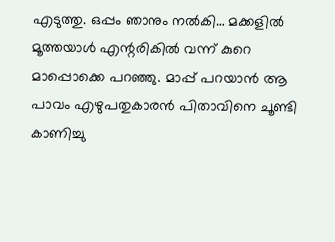എടുത്തു. ഒപ്പം ഞാനും നൽകി… മക്കളിൽ മൂത്തയാൾ എന്റരികിൽ വന്ന് കുറെ മാപ്പൊക്കെ പറഞ്ഞു. മാപ്പ് പറയാൻ ആ പാവം എഴുപതുകാരൻ പിതാവിനെ ചൂണ്ടി കാണിച്ചു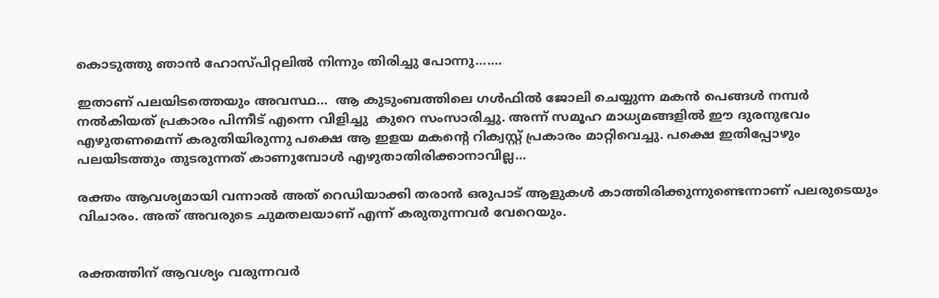കൊടുത്തു ഞാൻ ഹോസ്പിറ്റലിൽ നിന്നും തിരിച്ചു പോന്നു…….

ഇതാണ് പലയിടത്തെയും അവസ്ഥ…  ആ കുടുംബത്തിലെ ഗൾഫിൽ ജോലി ചെയ്യുന്ന മകൻ പെങ്ങൾ നമ്പർ നൽകിയത് പ്രകാരം പിന്നീട് എന്നെ വിളിച്ചു  കുറെ സംസാരിച്ചു. അന്ന് സമൂഹ മാധ്യമങ്ങളിൽ ഈ ദുരനുഭവം എഴുതണമെന്ന് കരുതിയിരുന്നു പക്ഷെ ആ ഇളയ മകന്റെ റിക്വസ്റ്റ് പ്രകാരം മാറ്റിവെച്ചു. പക്ഷെ ഇതിപ്പോഴും പലയിടത്തും തുടരുന്നത് കാണുമ്പോൾ എഴുതാതിരിക്കാനാവില്ല…

രക്തം ആവശ്യമായി വന്നാൽ അത് റെഡിയാക്കി തരാൻ ഒരുപാട് ആളുകൾ കാത്തിരിക്കുന്നുണ്ടെന്നാണ് പലരുടെയും വിചാരം. അത് അവരുടെ ചുമതലയാണ് എന്ന് കരുതുന്നവർ വേറെയും.


രക്തത്തിന് ആവശ്യം വരുന്നവർ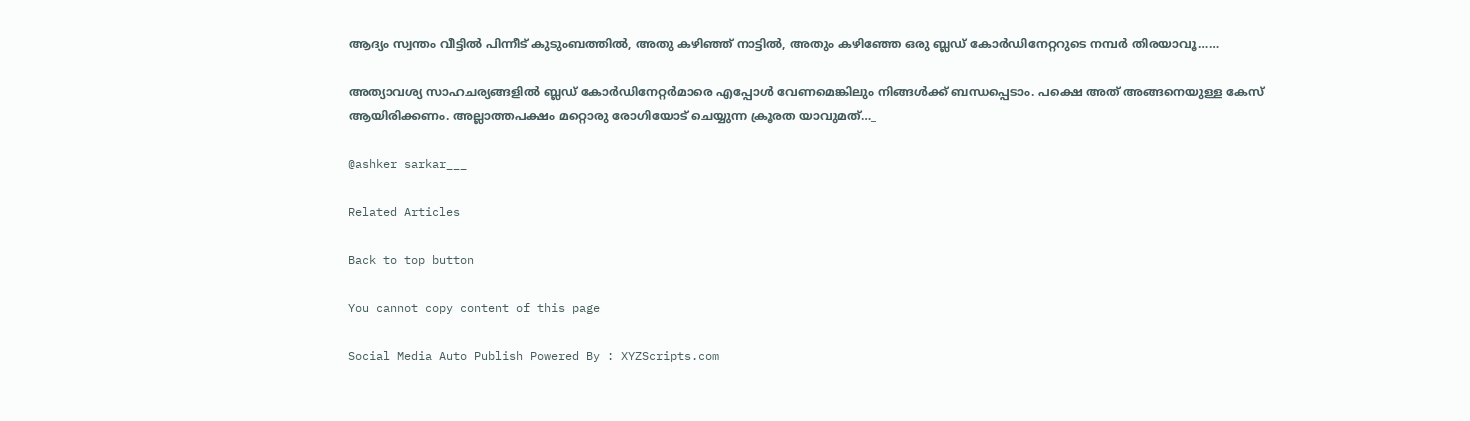ആദ്യം സ്വന്തം വീട്ടിൽ പിന്നീട് കുടുംബത്തിൽ, അതു കഴിഞ്ഞ് നാട്ടിൽ, അതും കഴിഞ്ഞേ ഒരു ബ്ലഡ്‌ കോർഡിനേറ്ററുടെ നമ്പർ തിരയാവൂ……

അത്യാവശ്യ സാഹചര്യങ്ങളിൽ ബ്ലഡ്‌ കോർഡിനേറ്റർമാരെ എപ്പോൾ വേണമെങ്കിലും നിങ്ങൾക്ക് ബന്ധപ്പെടാം. പക്ഷെ അത് അങ്ങനെയുള്ള കേസ് ആയിരിക്കണം. അല്ലാത്തപക്ഷം മറ്റൊരു രോഗിയോട് ചെയ്യുന്ന ക്രൂരത യാവുമത്…_

@ashker sarkar___

Related Articles

Back to top button

You cannot copy content of this page

Social Media Auto Publish Powered By : XYZScripts.com